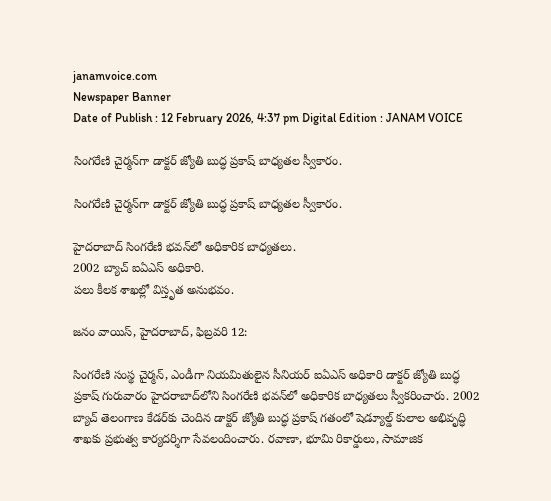janamvoice.com
Newspaper Banner
Date of Publish : 12 February 2026, 4:37 pm Digital Edition : JANAM VOICE

సింగరేణి చైర్మన్‌గా డాక్టర్ జ్యోతి బుద్ధ ప్రకాష్ బాధ్యతల స్వీకారం.

సింగరేణి చైర్మన్‌గా డాక్టర్ జ్యోతి బుద్ధ ప్రకాష్ బాధ్యతల స్వీకారం.

హైదరాబాద్ సింగరేణి భవన్‌లో అధికారిక బాధ్యతలు.
2002 బ్యాచ్ ఐఏఎస్ అధికారి.
పలు కీలక శాఖల్లో విస్తృత అనుభవం.

జనం వాయిస్, హైదరాబాద్, ఫిబ్రవరి 12:

సింగరేణి సంస్థ చైర్మన్, ఎండీగా నియమితులైన సీనియర్ ఐఏఎస్ అధికారి డాక్టర్ జ్యోతి బుద్ధ ప్రకాష్ గురువారం హైదరాబాద్‌లోని సింగరేణి భవన్‌లో అధికారిక బాధ్యతలు స్వీకరించారు. 2002 బ్యాచ్ తెలంగాణ కేడర్‌కు చెందిన డాక్టర్ జ్యోతి బుద్ధ ప్రకాష్ గతంలో షెడ్యూల్డ్ కులాల అభివృద్ధి శాఖకు ప్రభుత్వ కార్యదర్శిగా సేవలందించారు. రవాణా, భూమి రికార్డులు, సామాజిక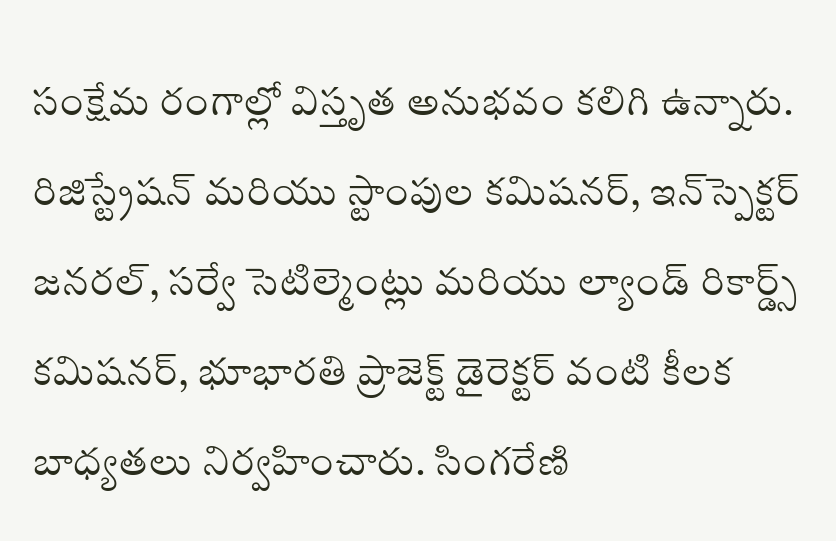సంక్షేమ రంగాల్లో విస్తృత అనుభవం కలిగి ఉన్నారు. రిజిస్ట్రేషన్ మరియు స్టాంపుల కమిషనర్, ఇన్‌స్పెక్టర్ జనరల్, సర్వే సెటిల్మెంట్లు మరియు ల్యాండ్ రికార్డ్స్ కమిషనర్, భూభారతి ప్రాజెక్ట్ డైరెక్టర్ వంటి కీలక బాధ్యతలు నిర్వహించారు. సింగరేణి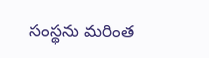సంస్థను మరింత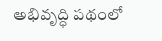అభివృద్ధి పథంలో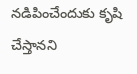నడిపించేందుకు కృషి చేస్తానని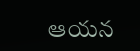ఆయన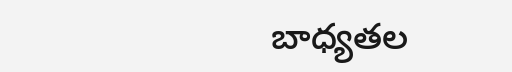బాధ్యతల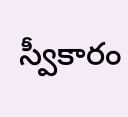స్వీకారం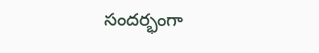సందర్భంగా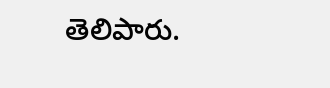తెలిపారు.